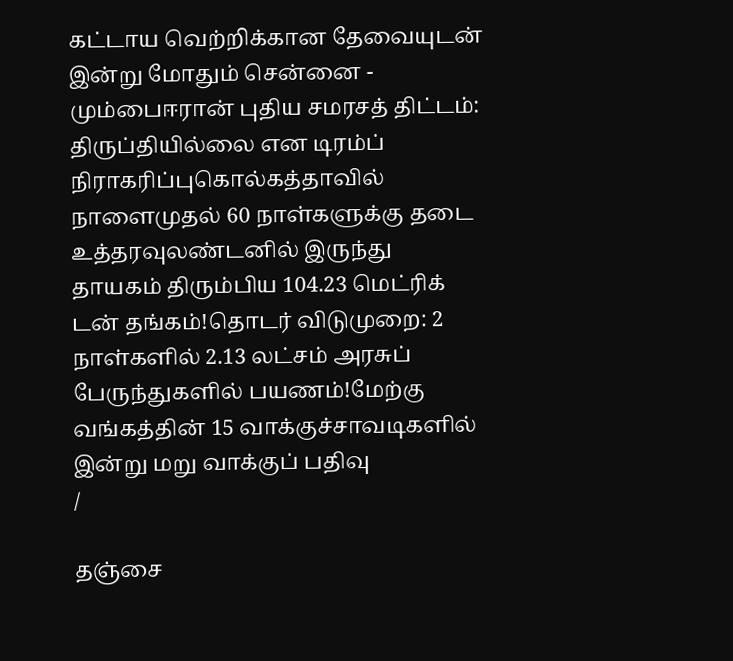கட்டாய வெற்றிக்கான தேவையுடன் இன்று மோதும் சென்னை - மும்பைஈரான் புதிய சமரசத் திட்டம்: திருப்தியில்லை என டிரம்ப் நிராகரிப்புகொல்கத்தாவில் நாளைமுதல் 60 நாள்களுக்கு தடை உத்தரவுலண்டனில் இருந்து தாயகம் திரும்பிய 104.23 மெட்ரிக் டன் தங்கம்!தொடர் விடுமுறை: 2 நாள்களில் 2.13 லட்சம் அரசுப் பேருந்துகளில் பயணம்!மேற்கு வங்கத்தின் 15 வாக்குச்சாவடிகளில் இன்று மறு வாக்குப் பதிவு
/

தஞ்சை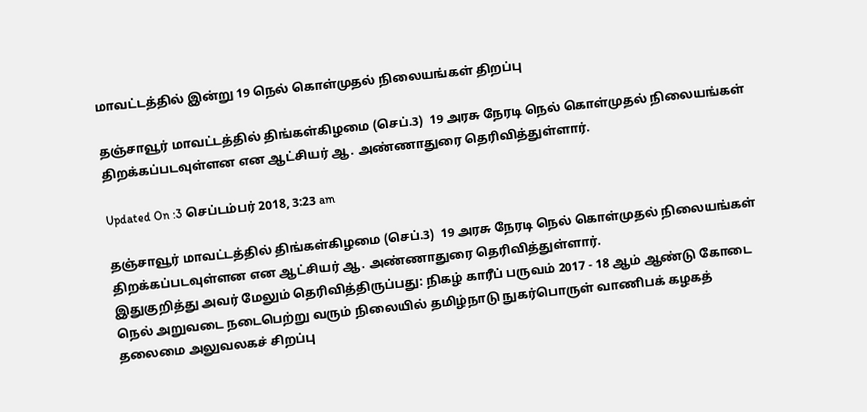மாவட்டத்தில் இன்று 19 நெல் கொள்முதல் நிலையங்கள் திறப்பு

தஞ்சாவூர் மாவட்டத்தில் திங்கள்கிழமை (செப்.3)  19 அரசு நேரடி நெல் கொள்முதல் நிலையங்கள் திறக்கப்படவுள்ளன என ஆட்சியர் ஆ. அண்ணாதுரை தெரிவித்துள்ளார்.

Updated On :3 செப்டம்பர் 2018, 3:23 am

தஞ்சாவூர் மாவட்டத்தில் திங்கள்கிழமை (செப்.3)  19 அரசு நேரடி நெல் கொள்முதல் நிலையங்கள் திறக்கப்படவுள்ளன என ஆட்சியர் ஆ. அண்ணாதுரை தெரிவித்துள்ளார்.
இதுகுறித்து அவர் மேலும் தெரிவித்திருப்பது: நிகழ் காரீப் பருவம் 2017 - 18 ஆம் ஆண்டு கோடை நெல் அறுவடை நடைபெற்று வரும் நிலையில் தமிழ்நாடு நுகர்பொருள் வாணிபக் கழகத் தலைமை அலுவலகச் சிறப்பு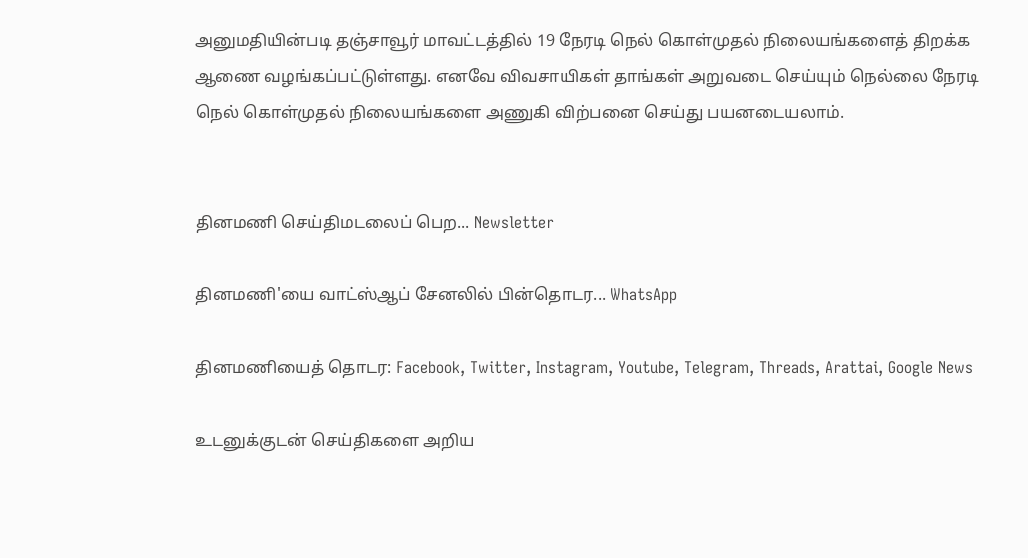அனுமதியின்படி தஞ்சாவூர் மாவட்டத்தில் 19 நேரடி நெல் கொள்முதல் நிலையங்களைத் திறக்க ஆணை வழங்கப்பட்டுள்ளது. எனவே விவசாயிகள் தாங்கள் அறுவடை செய்யும் நெல்லை நேரடி நெல் கொள்முதல் நிலையங்களை அணுகி விற்பனை செய்து பயனடையலாம்.


தினமணி செய்திமடலைப் பெற... Newsletter

தினமணி'யை வாட்ஸ்ஆப் சேனலில் பின்தொடர... WhatsApp

தினமணியைத் தொடர: Facebook, Twitter, Instagram, Youtube, Telegram, Threads, Arattai, Google News

உடனுக்குடன் செய்திகளை அறிய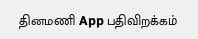தினமணி App பதிவிறக்கம்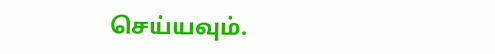செய்யவும்.